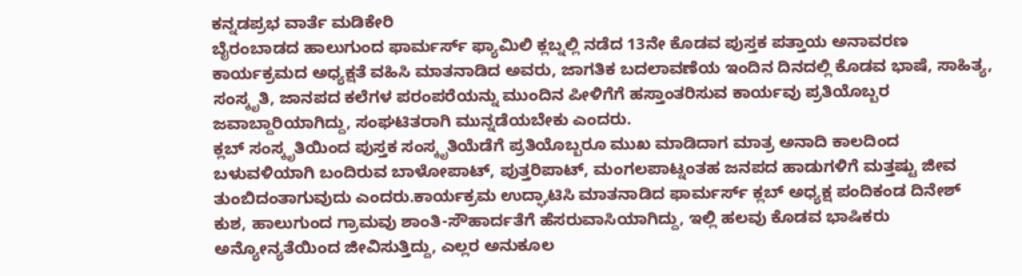ಕನ್ನಡಪ್ರಭ ವಾರ್ತೆ ಮಡಿಕೇರಿ
ಬೈರಂಬಾಡದ ಹಾಲುಗುಂದ ಫಾರ್ಮರ್ಸ್ ಫ್ಯಾಮಿಲಿ ಕ್ಲಬ್ನಲ್ಲಿ ನಡೆದ 13ನೇ ಕೊಡವ ಪುಸ್ತಕ ಪತ್ತಾಯ ಅನಾವರಣ ಕಾರ್ಯಕ್ರಮದ ಅಧ್ಯಕ್ಷತೆ ವಹಿಸಿ ಮಾತನಾಡಿದ ಅವರು, ಜಾಗತಿಕ ಬದಲಾವಣೆಯ ಇಂದಿನ ದಿನದಲ್ಲಿ ಕೊಡವ ಭಾಷೆ, ಸಾಹಿತ್ಯ, ಸಂಸ್ಕೃತಿ, ಜಾನಪದ ಕಲೆಗಳ ಪರಂಪರೆಯನ್ನು ಮುಂದಿನ ಪೀಳಿಗೆಗೆ ಹಸ್ತಾಂತರಿಸುವ ಕಾರ್ಯವು ಪ್ರತಿಯೊಬ್ಬರ ಜವಾಬ್ದಾರಿಯಾಗಿದ್ದು, ಸಂಘಟಿತರಾಗಿ ಮುನ್ನಡೆಯಬೇಕು ಎಂದರು.
ಕ್ಲಬ್ ಸಂಸ್ಕೃತಿಯಿಂದ ಪುಸ್ತಕ ಸಂಸ್ಕೃತಿಯೆಡೆಗೆ ಪ್ರತಿಯೊಬ್ಬರೂ ಮುಖ ಮಾಡಿದಾಗ ಮಾತ್ರ ಅನಾದಿ ಕಾಲದಿಂದ ಬಳುವಳಿಯಾಗಿ ಬಂದಿರುವ ಬಾಳೋಪಾಟ್, ಪುತ್ತರಿಪಾಟ್, ಮಂಗಲಪಾಟ್ನಂತಹ ಜನಪದ ಹಾಡುಗಳಿಗೆ ಮತ್ತಷ್ಟು ಜೀವ ತುಂಬಿದಂತಾಗುವುದು ಎಂದರು.ಕಾರ್ಯಕ್ರಮ ಉದ್ಘಾಟಿಸಿ ಮಾತನಾಡಿದ ಫಾರ್ಮರ್ಸ್ ಕ್ಲಬ್ ಅಧ್ಯಕ್ಷ ಪಂದಿಕಂಡ ದಿನೇಶ್ ಕುಶ, ಹಾಲುಗುಂದ ಗ್ರಾಮವು ಶಾಂತಿ-ಸೌಹಾರ್ದತೆಗೆ ಹೆಸರುವಾಸಿಯಾಗಿದ್ದು, ಇಲ್ಲಿ ಹಲವು ಕೊಡವ ಭಾಷಿಕರು ಅನ್ಯೋನ್ಯತೆಯಿಂದ ಜೀವಿಸುತ್ತಿದ್ದು, ಎಲ್ಲರ ಅನುಕೂಲ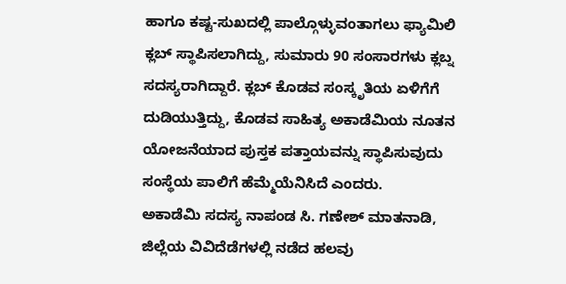ಹಾಗೂ ಕಷ್ಟ-ಸುಖದಲ್ಲಿ ಪಾಲ್ಗೊಳ್ಳುವಂತಾಗಲು ಫ್ಯಾಮಿಲಿ ಕ್ಲಬ್ ಸ್ಥಾಪಿಸಲಾಗಿದ್ದು, ಸುಮಾರು 90 ಸಂಸಾರಗಳು ಕ್ಲಬ್ನ ಸದಸ್ಯರಾಗಿದ್ದಾರೆ. ಕ್ಲಬ್ ಕೊಡವ ಸಂಸ್ಕೃತಿಯ ಏಳಿಗೆಗೆ ದುಡಿಯುತ್ತಿದ್ದು, ಕೊಡವ ಸಾಹಿತ್ಯ ಅಕಾಡೆಮಿಯ ನೂತನ ಯೋಜನೆಯಾದ ಪುಸ್ತಕ ಪತ್ತಾಯವನ್ನು ಸ್ಥಾಪಿಸುವುದು ಸಂಸ್ಥೆಯ ಪಾಲಿಗೆ ಹೆಮ್ಮೆಯೆನಿಸಿದೆ ಎಂದರು.
ಅಕಾಡೆಮಿ ಸದಸ್ಯ ನಾಪಂಡ ಸಿ. ಗಣೇಶ್ ಮಾತನಾಡಿ, ಜಿಲ್ಲೆಯ ವಿವಿದೆಡೆಗಳಲ್ಲಿ ನಡೆದ ಹಲವು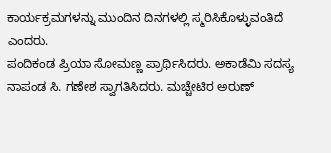ಕಾರ್ಯಕ್ರಮಗಳನ್ನು ಮುಂದಿನ ದಿನಗಳಲ್ಲಿ ಸ್ಮರಿಸಿಕೊಳ್ಳುವಂತಿದೆ ಎಂದರು.
ಪಂದಿಕಂಡ ಪ್ರಿಯಾ ಸೋಮಣ್ಣ ಪ್ರಾರ್ಥಿಸಿದರು. ಅಕಾಡೆಮಿ ಸದಸ್ಯ ನಾಪಂಡ ಸಿ. ಗಣೇಶ ಸ್ವಾಗತಿಸಿದರು. ಮಚ್ಚೇಟಿರ ಅರುಣ್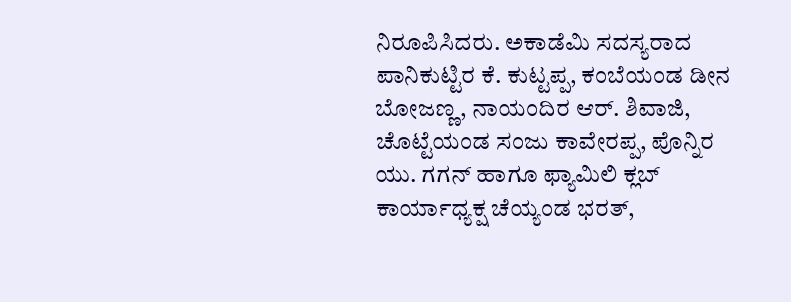ನಿರೂಪಿಸಿದರು. ಅಕಾಡೆಮಿ ಸದಸ್ಯರಾದ ಪಾನಿಕುಟ್ಟಿರ ಕೆ. ಕುಟ್ಟಪ್ಪ, ಕಂಬೆಯಂಡ ಡೀನ ಬೋಜಣ್ಣ, ನಾಯಂದಿರ ಆರ್. ಶಿವಾಜಿ, ಚೊಟ್ಟೆಯಂಡ ಸಂಜು ಕಾವೇರಪ್ಪ, ಪೊನ್ನಿರ ಯು. ಗಗನ್ ಹಾಗೂ ಫ್ಯಾಮಿಲಿ ಕ್ಲಬ್ ಕಾರ್ಯಾಧ್ಯಕ್ಷ ಚೆಯ್ಯಂಡ ಭರತ್,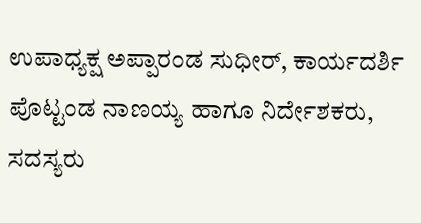ಉಪಾಧ್ಯಕ್ಷ ಅಪ್ಪಾರಂಡ ಸುಧೀರ್, ಕಾರ್ಯದರ್ಶಿ ಪೊಟ್ಟಂಡ ನಾಣಯ್ಯ ಹಾಗೂ ನಿರ್ದೇಶಕರು, ಸದಸ್ಯರು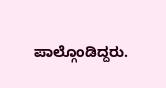ಪಾಲ್ಗೊಂಡಿದ್ದರು.